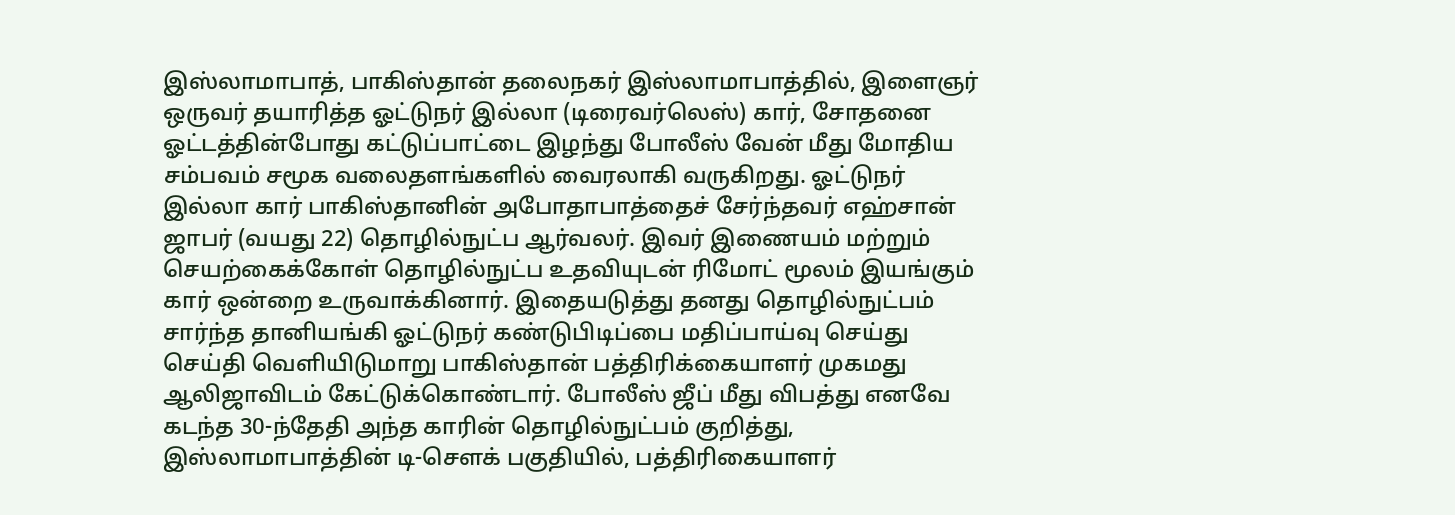இஸ்லாமாபாத், பாகிஸ்தான் தலைநகர் இஸ்லாமாபாத்தில், இளைஞர் ஒருவர் தயாரித்த ஓட்டுநர் இல்லா (டிரைவர்லெஸ்) கார், சோதனை ஓட்டத்தின்போது கட்டுப்பாட்டை இழந்து போலீஸ் வேன் மீது மோதிய சம்பவம் சமூக வலைதளங்களில் வைரலாகி வருகிறது. ஓட்டுநர் இல்லா கார் பாகிஸ்தானின் அபோதாபாத்தைச் சேர்ந்தவர் எஹ்சான் ஜாபர் (வயது 22) தொழில்நுட்ப ஆர்வலர். இவர் இணையம் மற்றும் செயற்கைக்கோள் தொழில்நுட்ப உதவியுடன் ரிமோட் மூலம் இயங்கும் கார் ஒன்றை உருவாக்கினார். இதையடுத்து தனது தொழில்நுட்பம் சார்ந்த தானியங்கி ஓட்டுநர் கண்டுபிடிப்பை மதிப்பாய்வு செய்து செய்தி வெளியிடுமாறு பாகிஸ்தான் பத்திரிக்கையாளர் முகமது ஆலிஜாவிடம் கேட்டுக்கொண்டார். போலீஸ் ஜீப் மீது விபத்து எனவே கடந்த 30-ந்தேதி அந்த காரின் தொழில்நுட்பம் குறித்து, இஸ்லாமாபாத்தின் டி-சௌக் பகுதியில், பத்திரிகையாளர்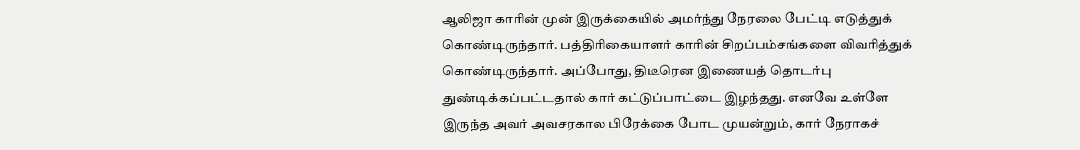ஆலிஜா காரின் முன் இருக்கையில் அமர்ந்து நேரலை பேட்டி எடுத்துக் கொண்டிருந்தார். பத்திரிகையாளர் காரின் சிறப்பம்சங்களை விவரித்துக் கொண்டிருந்தார். அப்போது, திடீரென இணையத் தொடர்பு துண்டிக்கப்பட்டதால் கார் கட்டுப்பாட்டை இழந்தது. எனவே உள்ளே இருந்த அவர் அவசரகால பிரேக்கை போட முயன்றும், கார் நேராகச்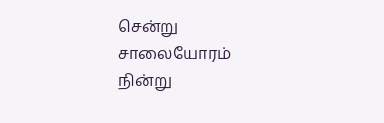சென்று சாலையோரம் நின்று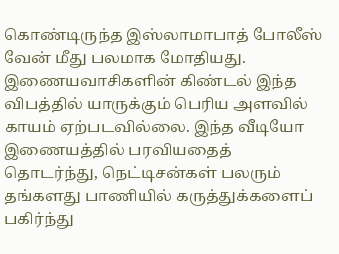கொண்டிருந்த இஸ்லாமாபாத் போலீஸ் வேன் மீது பலமாக மோதியது. இணையவாசிகளின் கிண்டல் இந்த விபத்தில் யாருக்கும் பெரிய அளவில் காயம் ஏற்படவில்லை. இந்த வீடியோ இணையத்தில் பரவியதைத் தொடர்ந்து, நெட்டிசன்கள் பலரும் தங்களது பாணியில் கருத்துக்களைப் பகிர்ந்து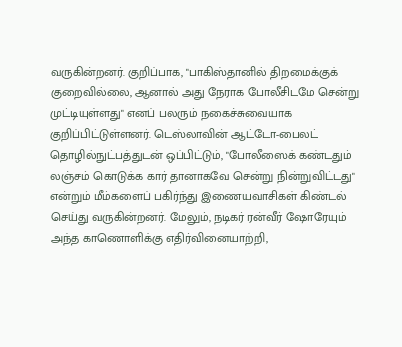வருகின்றனர். குறிப்பாக, "பாகிஸ்தானில் திறமைக்குக் குறைவில்லை, ஆனால் அது நேராக போலீசிடமே சென்று முட்டியுள்ளது" எனப் பலரும் நகைச்சுவையாக குறிப்பிட்டுள்ளனர். டெஸ்லாவின் ஆட்டோ-பைலட் தொழில்நுட்பத்துடன் ஒப்பிட்டும், "போலீஸைக் கண்டதும் லஞ்சம் கொடுக்க கார் தானாகவே சென்று நின்றுவிட்டது" என்றும் மீம்களைப் பகிர்ந்து இணையவாசிகள் கிண்டல் செய்து வருகின்றனர். மேலும், நடிகர் ரன்வீர் ஷோரேயும் அந்த காணொளிக்கு எதிர்வினையாற்றி,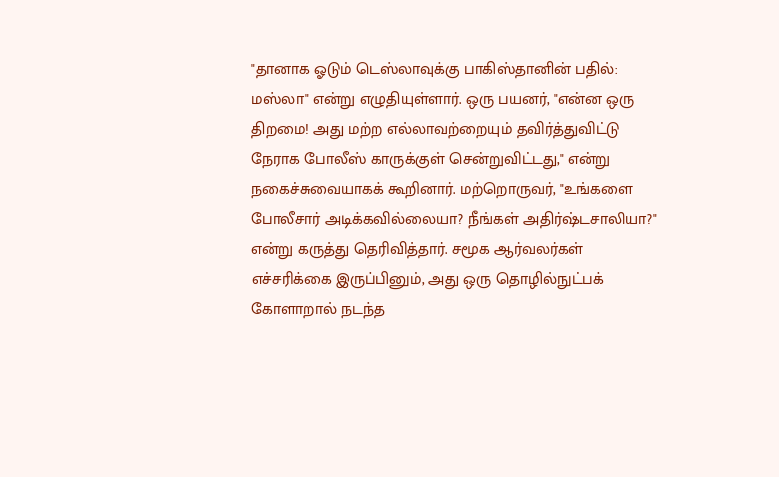"தானாக ஓடும் டெஸ்லாவுக்கு பாகிஸ்தானின் பதில்: மஸ்லா" என்று எழுதியுள்ளார். ஒரு பயனர், "என்ன ஒரு திறமை! அது மற்ற எல்லாவற்றையும் தவிர்த்துவிட்டு நேராக போலீஸ் காருக்குள் சென்றுவிட்டது," என்று நகைச்சுவையாகக் கூறினார். மற்றொருவர், "உங்களை போலீசார் அடிக்கவில்லையா? நீங்கள் அதிர்ஷ்டசாலியா?" என்று கருத்து தெரிவித்தார். சமூக ஆர்வலர்கள் எச்சரிக்கை இருப்பினும், அது ஒரு தொழில்நுட்பக் கோளாறால் நடந்த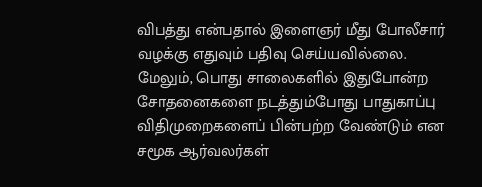விபத்து என்பதால் இளைஞர் மீது போலீசார் வழக்கு எதுவும் பதிவு செய்யவில்லை. மேலும், பொது சாலைகளில் இதுபோன்ற சோதனைகளை நடத்தும்போது பாதுகாப்பு விதிமுறைகளைப் பின்பற்ற வேண்டும் என சமூக ஆர்வலர்கள்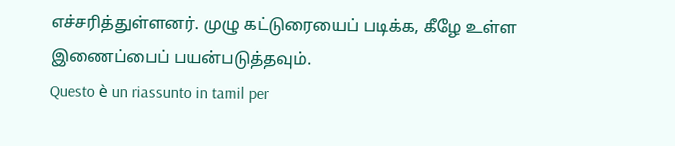எச்சரித்துள்ளனர். முழு கட்டுரையைப் படிக்க, கீழே உள்ள இணைப்பைப் பயன்படுத்தவும்.
Questo è un riassunto in tamil per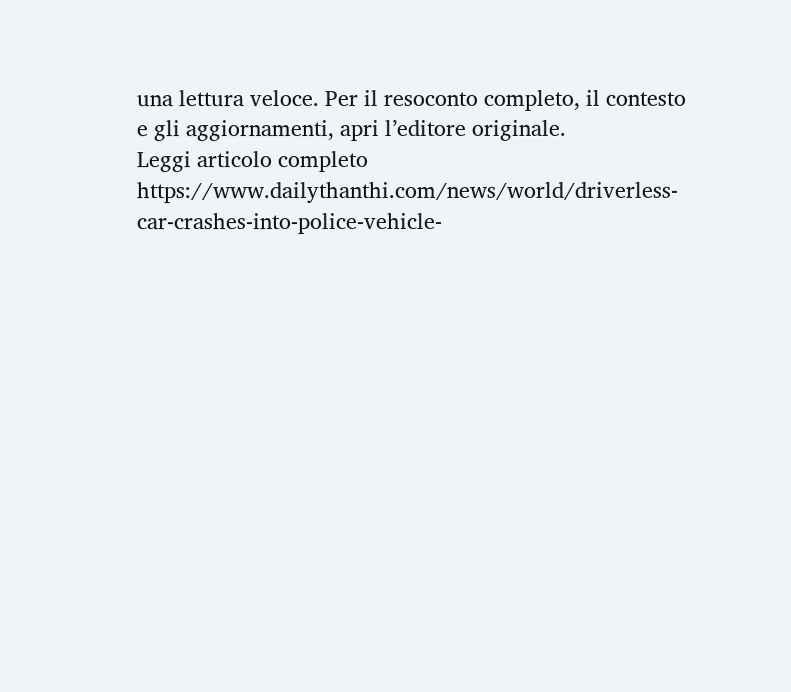una lettura veloce. Per il resoconto completo, il contesto e gli aggiornamenti, apri l’editore originale.
Leggi articolo completo
https://www.dailythanthi.com/news/world/driverless-car-crashes-into-police-vehicle-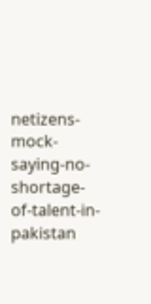netizens-mock-saying-no-shortage-of-talent-in-pakistan